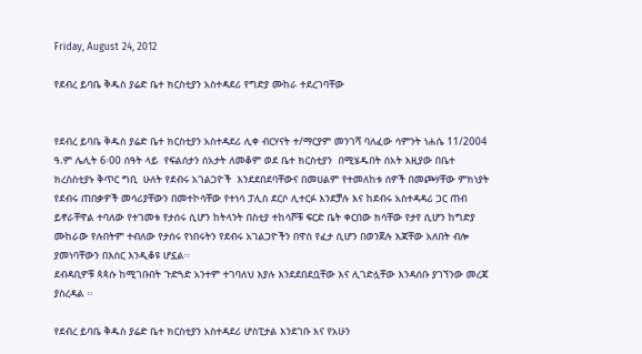Friday, August 24, 2012

የደብረ ይባቤ ቅዱስ ያሬድ ቤተ ክርስቲያን አስተዳደሪ የግድያ ሙከራ ተደረገባቸው


የደብረ ይባቤ ቅዱስ ያሬድ ቤተ ክርስቲያን አስተዳደሪ ሊቀ ብርሃናት ተ/ማርያም መንገሻ ባለፈው ሳምንት ነሐሴ 11/2004 ዓ.ም ሌሊት 6፡00 ሰዓት ላይ  የፍልሰታን ሰአታት ለመቆም ወደ ቤተ ክርስቲያን  በሚሄዱበት ሰአት እዚያው በቤተ ክረስስቲያኑ ቅጥር ግቢ  ሁለት የደብሩ አገልጋዮች  እንደደበደባቸውና በመሀልም የተመለከቱ ሰዎች በመጮሃቸው ምክነያት የደብሩ ጠበቃዎች መሳሪያቸውን በመተኮሳቸው የተነሳ ፓሊስ ደርሶ ሊተርፉ እንደቻሉ እና ከደብሩ አስተዳዳሪ ጋር ጠብ ይኖራቸዋል ተባለው የተገመቱ የታሰሩ ሲሆን ከትላንት በስቲያ ተከሳሾቹ ፍርድ ቤት ቀርበው ክሳቸው የታየ ሲሆን ከግድያ ሙከራው የሉበትም ተብለው የታሰሩ የነበሩትን የደብሩ አገልጋዮችን በዋስ የፈታ ሲሆን በወንጀሉ እጃቸው አለበት ብሎ ያመነባቸውን በእስር እንዲቆዩ ሆኗል፡፡
ደብዳቢዎቹ ጳጳሱ ከሚገቡበት ጉድጓድ አንተም ተገባለህ እያሉ እንደደበደቧቸው እና ሊገድሏቸው እንዳሰቡ ያገኘንው መረጃ ያስረዳል ፡፡

የደብረ ይባቤ ቅዱስ ያሬድ ቤተ ክርስቲያን አስተዳደሪ ሆስፒታል እንደገቡ እና የአሁን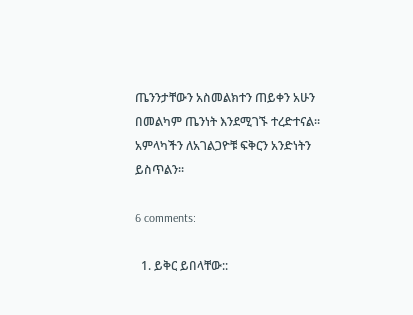ጤንንታቸውን አስመልክተን ጠይቀን አሁን በመልካም ጤንነት እንደሚገኙ ተረድተናል፡፡
አምላካችን ለአገልጋዮቹ ፍቅርን አንድነትን ይስጥልን፡፡

6 comments:

  1. ይቅር ይበላቸው::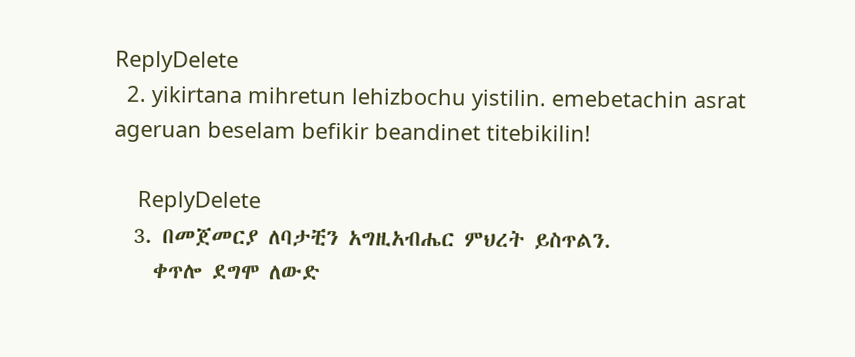ReplyDelete
  2. yikirtana mihretun lehizbochu yistilin. emebetachin asrat ageruan beselam befikir beandinet titebikilin!

    ReplyDelete
  3. በመጀመርያ ለባታቺን አግዚአብሔር ምህረት ይስጥልን.
    ቀጥሎ ደግሞ ለውድ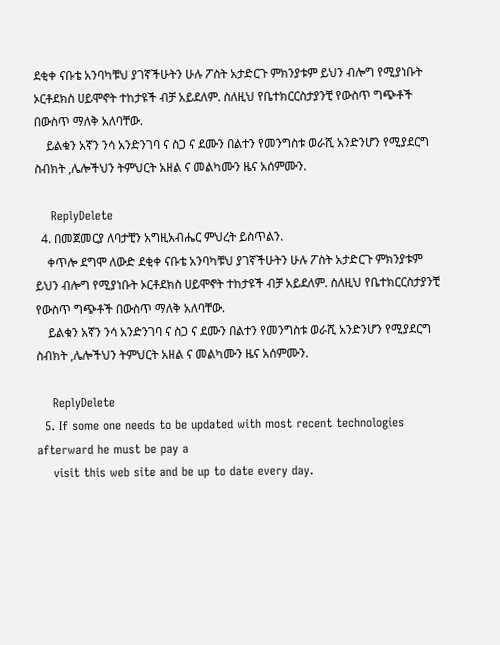ደቂቀ ናቡቴ አንባካቹህ ያገኛችሁትን ሁሉ ፖስት አታድርጉ ምክንያቱም ይህን ብሎግ የሚያነቡት ኦርቶደክስ ሀይሞኖት ተከታዩች ብቻ አይደለም. ስለዚህ የቤተክርርስታያንቺ የውስጥ ግጭቶች በውስጥ ማለቅ አለባቸው.
    ይልቁን አኛን ንሳ አንድንገባ ና ስጋ ና ደሙን በልተን የመንግስቱ ወራሺ አንድንሆን የሚያደርግ ስብክት ,ሌሎችህን ትምህርት አዘል ና መልካሙን ዜና አሰምሙን.

    ReplyDelete
  4. በመጀመርያ ለባታቺን አግዚአብሔር ምህረት ይስጥልን.
    ቀጥሎ ደግሞ ለውድ ደቂቀ ናቡቴ አንባካቹህ ያገኛችሁትን ሁሉ ፖስት አታድርጉ ምክንያቱም ይህን ብሎግ የሚያነቡት ኦርቶደክስ ሀይሞኖት ተከታዩች ብቻ አይደለም. ስለዚህ የቤተክርርስታያንቺ የውስጥ ግጭቶች በውስጥ ማለቅ አለባቸው.
    ይልቁን አኛን ንሳ አንድንገባ ና ስጋ ና ደሙን በልተን የመንግስቱ ወራሺ አንድንሆን የሚያደርግ ስብክት ,ሌሎችህን ትምህርት አዘል ና መልካሙን ዜና አሰምሙን.

    ReplyDelete
  5. If some one needs to be updated with most recent technologies afterward he must be pay a
    visit this web site and be up to date every day.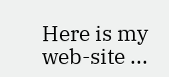Here is my web-site ...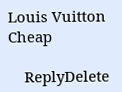Louis Vuitton Cheap

    ReplyDelete